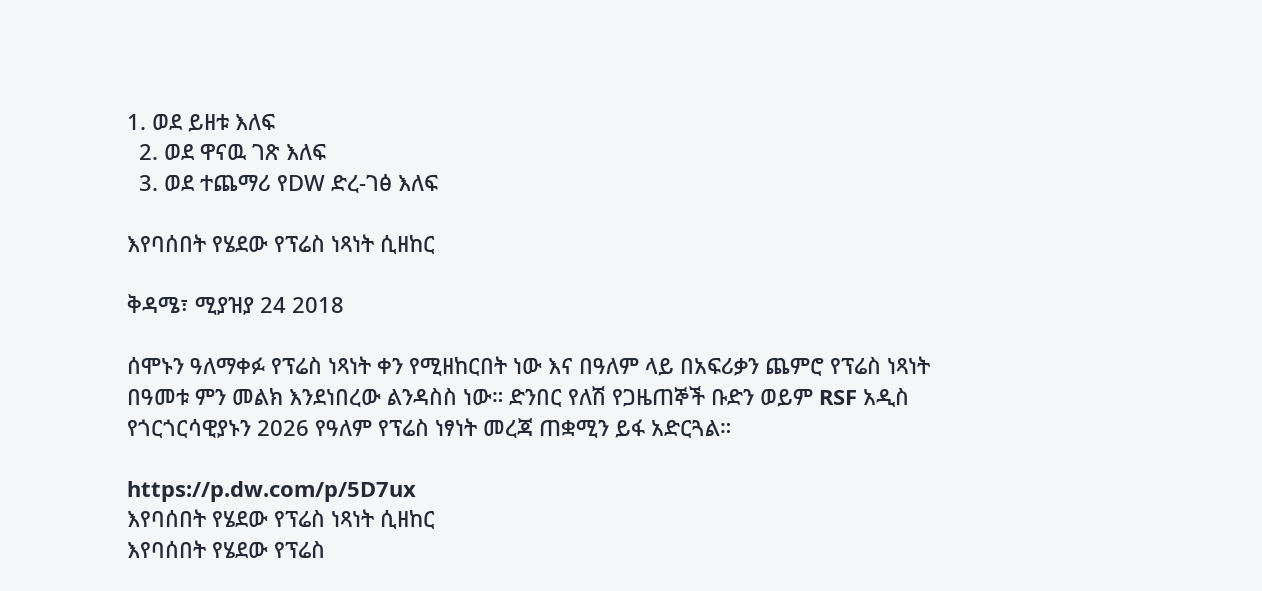1. ወደ ይዘቱ እለፍ
  2. ወደ ዋናዉ ገጽ እለፍ
  3. ወደ ተጨማሪ የDW ድረ-ገፅ እለፍ

እየባሰበት የሄደው የፕሬስ ነጻነት ሲዘከር

ቅዳሜ፣ ሚያዝያ 24 2018

ሰሞኑን ዓለማቀፉ የፕሬስ ነጻነት ቀን የሚዘከርበት ነው እና በዓለም ላይ በአፍሪቃን ጨምሮ የፕሬስ ነጻነት በዓመቱ ምን መልክ እንደነበረው ልንዳስስ ነው። ድንበር የለሽ የጋዜጠኞች ቡድን ወይም RSF አዲስ የጎርጎርሳዊያኑን 2026 የዓለም የፕሬስ ነፃነት መረጃ ጠቋሚን ይፋ አድርጓል።

https://p.dw.com/p/5D7ux
እየባሰበት የሄደው የፕሬስ ነጻነት ሲዘከር
እየባሰበት የሄደው የፕሬስ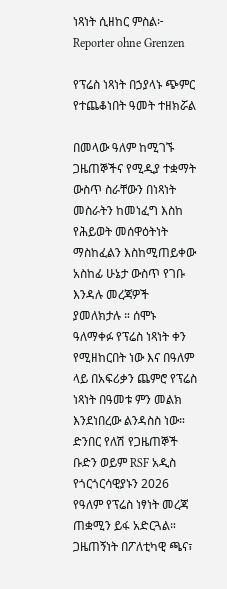ነጻነት ሲዘከር ምስል፦ Reporter ohne Grenzen

የፕሬስ ነጻነት በኃያላኑ ጭምር የተጨቆነበት ዓመት ተዘክሯል

በመላው ዓለም ከሚገኙ ጋዜጠኞችና የሚዲያ ተቋማት ውስጥ ስራቸውን በነጻነት መስራትን ከመነፈግ እስከ የሕይወት መሰዋዕትነት ማስከፈልን እስከሚጠይቀው አስከፊ ሁኔታ ውስጥ የገቡ እንዳሉ መረጃዎች ያመለክታሉ ። ሰሞኑ ዓለማቀፉ የፕሬስ ነጻነት ቀን የሚዘከርበት ነው እና በዓለም ላይ በአፍሪቃን ጨምሮ የፕሬስ ነጻነት በዓመቱ ምን መልክ እንደነበረው ልንዳስስ ነው።  ድንበር የለሽ የጋዜጠኞች ቡድን ወይም RSF አዲስ  የጎርጎርሳዊያኑን 2026 የዓለም የፕሬስ ነፃነት መረጃ ጠቋሚን ይፋ አድርጓል። ጋዜጠኝነት በፖለቲካዊ ጫና፣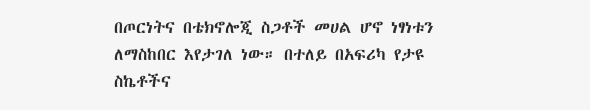በጦርነትና በቴክኖሎጂ ስጋቶች መሀል ሆኖ ነፃነቱን ለማስከበር እየታገለ ነው። በተለይ በአፍሪካ የታዩ ስኬቶችና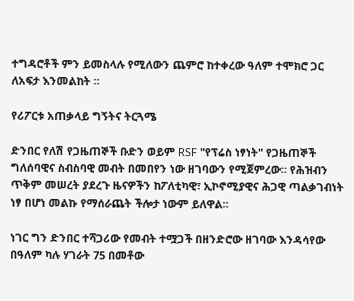ተግዳሮቶች ምን ይመስላሉ የሚለውን ጨምሮ ከተቀረው ዓለም ተሞክሮ ጋር ለአፍታ እንመልከት ።

የሪፖርቱ አጠቃላይ ግኝትና ትርጓሜ

ድንበር የለሽ የጋዜጠኞች ቡድን ወይም RSF "የፕሬስ ነፃነት" የጋዜጠኞች ግለሰባዊና ስብስባዊ መብት በመበየን ነው ዘገባውን የሚጀምረው። የሕዝብን ጥቅም መሠረት ያደረጉ ዜናዎችን ከፖለቲካዊ፣ ኢኮኖሚያዊና ሕጋዊ ጣልቃገብነት ነፃ በሆነ መልኩ የማሰራጨት ችሎታ ነውም ይለዋል።

ነገር ግን ድንበር ተሻጋሪው የመብት ተሟጋች በዘንድሮው ዘገባው እንዳሳየው በዓለም ካሉ ሃገራት 75 በመቶው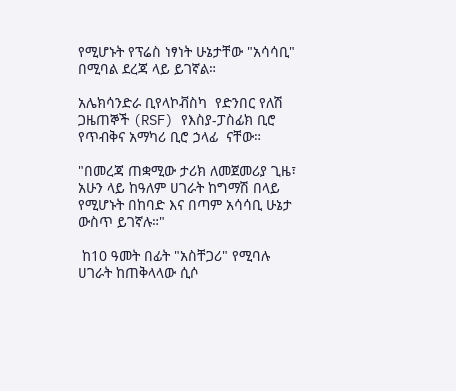የሚሆኑት የፕሬስ ነፃነት ሁኔታቸው "አሳሳቢ" በሚባል ደረጃ ላይ ይገኛል።

አሌክሳንድራ ቢየላኮቭስካ  የድንበር የለሽ ጋዜጠኞች (RSF) የእስያ-ፓስፊክ ቢሮ የጥብቅና አማካሪ ቢሮ ኃላፊ  ናቸው።

"በመረጃ ጠቋሚው ታሪክ ለመጀመሪያ ጊዜ፣ አሁን ላይ ከዓለም ሀገራት ከግማሽ በላይ የሚሆኑት በከባድ እና በጣም አሳሳቢ ሁኔታ ውስጥ ይገኛሉ።"

 ከ10 ዓመት በፊት "አስቸጋሪ" የሚባሉ ሀገራት ከጠቅላላው ሲሶ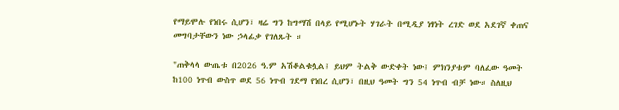የማይሞሉ የነበሩ ሲሆን፣ ዛሬ ግን ከግማሽ በላይ የሚሆኑት ሃገራት በሚዲያ ነፃነት ረገድ ወደ አደገኛ ቀጠና መግባታቸውን ነው ኃላፊቃ የገለጹት ።

"ጠቅላላ ውጤቱ በ2026 ዓ.ም አሽቆልቁሏል፤ ይህም ትልቅ ውድቀት ነው፤ ምክንያቱም ባለፈው ዓመት ከ100 ነጥብ ውስጥ ወደ 56 ነጥብ ገደማ የነበረ ሲሆን፣ በዚህ ዓመት ግን 54 ነጥብ ብቻ ነው። ስለዚህ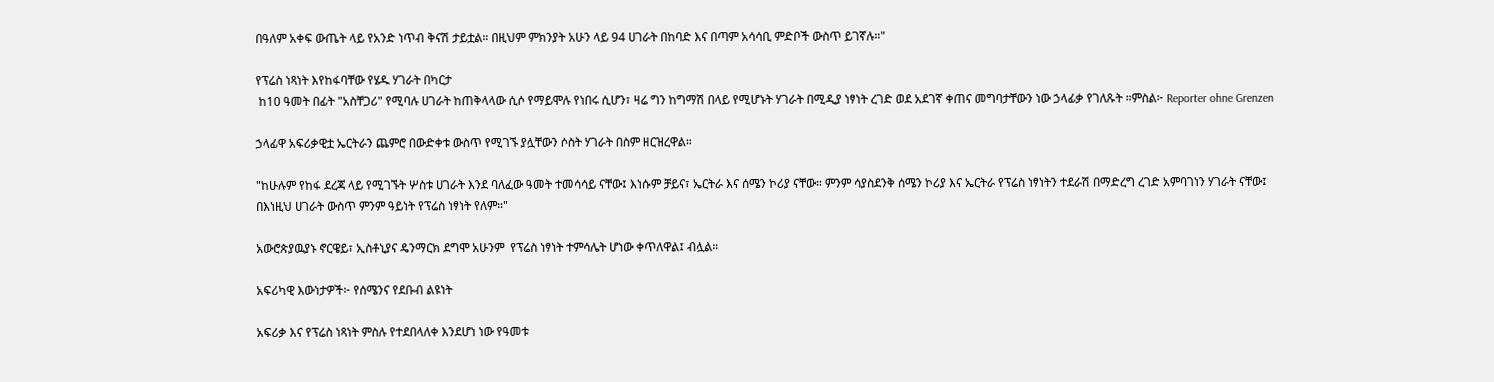በዓለም አቀፍ ውጤት ላይ የአንድ ነጥብ ቅናሽ ታይቷል። በዚህም ምክንያት አሁን ላይ 94 ሀገራት በከባድ እና በጣም አሳሳቢ ምድቦች ውስጥ ይገኛሉ።"

የፕሬስ ነጻነት እየከፋባቸው የሄዱ ሃገራት በካርታ
 ከ10 ዓመት በፊት "አስቸጋሪ" የሚባሉ ሀገራት ከጠቅላላው ሲሶ የማይሞሉ የነበሩ ሲሆን፣ ዛሬ ግን ከግማሽ በላይ የሚሆኑት ሃገራት በሚዲያ ነፃነት ረገድ ወደ አደገኛ ቀጠና መግባታቸውን ነው ኃላፊቃ የገለጹት ።ምስል፦ Reporter ohne Grenzen

ኃላፊዋ አፍሪቃዊቷ ኤርትራን ጨምሮ በውድቀቱ ውስጥ የሚገኙ ያሏቸውን ሶስት ሃገራት በስም ዘርዝረዋል።

"ከሁሉም የከፋ ደረጃ ላይ የሚገኙት ሦስቱ ሀገራት እንደ ባለፈው ዓመት ተመሳሳይ ናቸው፤ እነሱም ቻይና፣ ኤርትራ እና ሰሜን ኮሪያ ናቸው። ምንም ሳያስደንቅ ሰሜን ኮሪያ እና ኤርትራ የፕሬስ ነፃነትን ተደራሽ በማድረግ ረገድ አምባገነን ሃገራት ናቸው፤ በእነዚህ ሀገራት ውስጥ ምንም ዓይነት የፕሬስ ነፃነት የለም።"

አውሮጵያዉያኑ ኖርዌይ፣ ኢስቶኒያና ዴንማርክ ደግሞ አሁንም  የፕሬስ ነፃነት ተምሳሌት ሆነው ቀጥለዋል፤ ብሏል።

አፍሪካዊ እውነታዎች፦ የሰሜንና የደቡብ ልዩነት

አፍሪቃ እና የፕሬስ ነጻነት ምስሉ የተደበላለቀ እንደሆነ ነው የዓመቱ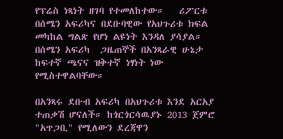የፕሬስ ነጻነት ዘገባ የተመለከተው።   ሪፖርቱ በሰሜን አፍሪካና በደቡባዊው የአህጉሪቱ ክፍል መካከል ግልጽ የሆነ ልዩነት እንዳለ ያሳያል። በሰሜን አፍሪካ  ጋዜጠኞች በአንጻራዊ ሁኔታ ከፍተኛ ጫናና ዝቅተኛ ነፃነት ነው የሚስተዋልባቸው።

በአንጻሩ ደቡብ አፍሪካ በአህጉሪቱ እንደ አርአያ ተጠቃሽ ሆናለች። ከጎርጎርሳዉያኑ 2013 ጀምሮ "አጥጋቢ" የሚለውን ደረጃዋን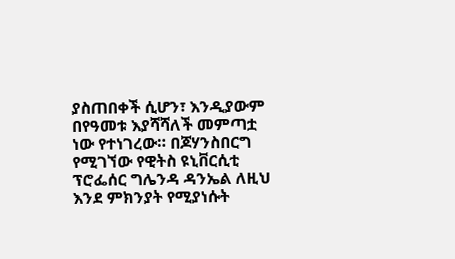ያስጠበቀች ሲሆን፣ እንዲያውም በየዓመቱ እያሻሻለች መምጣቷ ነው የተነገረው። በጆሃንስበርግ የሚገኘው የዊትስ ዩኒቨርሲቲ ፕሮፌሰር ግሌንዳ ዳንኤል ለዚህ እንደ ምክንያት የሚያነሱት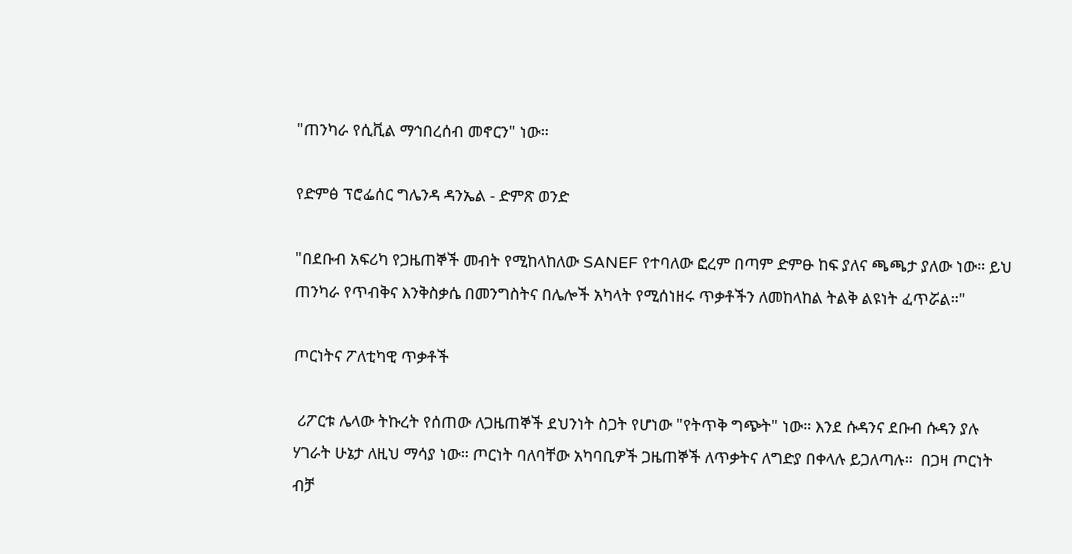"ጠንካራ የሲቪል ማኅበረሰብ መኖርን" ነው።

የድምፅ ፕሮፌሰር ግሌንዳ ዳንኤል - ድምጽ ወንድ

"በደቡብ አፍሪካ የጋዜጠኞች መብት የሚከላከለው SANEF የተባለው ፎረም በጣም ድምፁ ከፍ ያለና ጫጫታ ያለው ነው። ይህ ጠንካራ የጥብቅና እንቅስቃሴ በመንግስትና በሌሎች አካላት የሚሰነዘሩ ጥቃቶችን ለመከላከል ትልቅ ልዩነት ፈጥሯል።"

ጦርነትና ፖለቲካዊ ጥቃቶች

 ሪፖርቱ ሌላው ትኩረት የሰጠው ለጋዜጠኞች ደህንነት ስጋት የሆነው "የትጥቅ ግጭት" ነው። እንደ ሱዳንና ደቡብ ሱዳን ያሉ  ሃገራት ሁኔታ ለዚህ ማሳያ ነው። ጦርነት ባለባቸው አካባቢዎች ጋዜጠኞች ለጥቃትና ለግድያ በቀላሉ ይጋለጣሉ።  በጋዛ ጦርነት ብቻ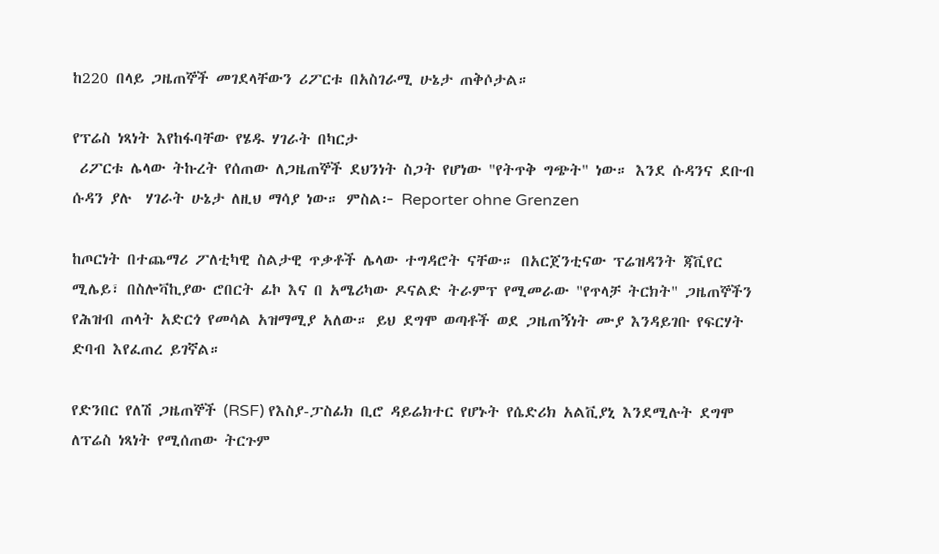ከ220 በላይ ጋዜጠኞች መገደላቸውን ሪፖርቱ በአስገራሚ ሁኔታ ጠቅሶታል።

የፕሬስ ነጻነት እየከፋባቸው የሄዱ ሃገራት በካርታ
 ሪፖርቱ ሌላው ትኩረት የሰጠው ለጋዜጠኞች ደህንነት ስጋት የሆነው "የትጥቅ ግጭት" ነው። እንደ ሱዳንና ደቡብ ሱዳን ያሉ  ሃገራት ሁኔታ ለዚህ ማሳያ ነው። ምስል፦ Reporter ohne Grenzen

ከጦርነት በተጨማሪ ፖለቲካዊ ስልታዊ ጥቃቶች ሌላው ተግዳሮት ናቸው። በአርጀንቲናው ፕሬዝዳንት ጃቪየር ሚሌይ፣ በስሎቫኪያው ሮበርት ፊኮ እና በ አሜሪካው ዶናልድ ትራምፕ የሚመራው "የጥላቻ ትርክት" ጋዜጠኞችን የሕዝብ ጠላት አድርጎ የመሳል አዝማሚያ አለው። ይህ ደግሞ ወጣቶች ወደ ጋዜጠኝነት ሙያ እንዳይገቡ የፍርሃት ድባብ እየፈጠረ ይገኛል።

የድንበር የለሽ ጋዜጠኞች (RSF) የእስያ-ፓስፊክ ቢሮ ዳይሬክተር የሆኑት የሴድሪክ አልቪያኒ እንደሚሉት ደግሞ ለፕሬስ ነጻነት የሚሰጠው ትርጉም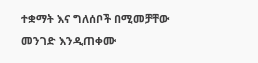ተቋማት እና ግለሰቦች በሚመቻቸው መንገድ እንዲጠቀሙ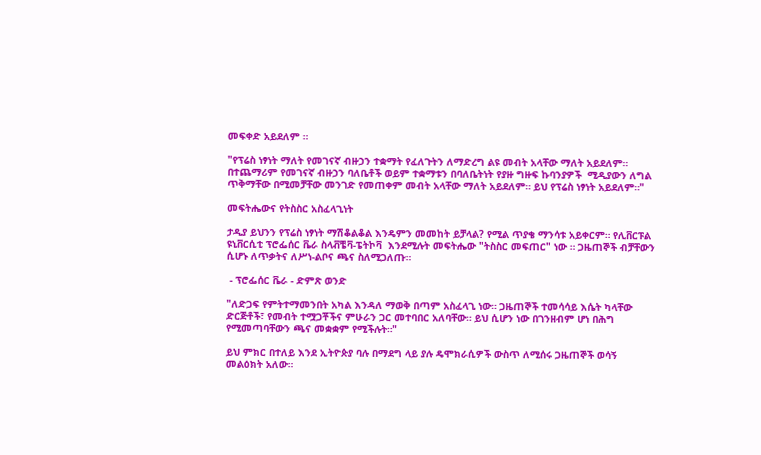መፍቀድ አይደለም ።

"የፕሬስ ነፃነት ማለት የመገናኛ ብዙኃን ተቋማት የፈለጉትን ለማድረግ ልዩ መብት አላቸው ማለት አይደለም። በተጨማሪም የመገናኛ ብዙኃን ባለቤቶች ወይም ተቋማቱን በባለቤትነት የያዙ ግዙፍ ኩባንያዎች  ሚዲያውን ለግል ጥቅማቸው በሚመቻቸው መንገድ የመጠቀም መብት አላቸው ማለት አይደለም። ይህ የፕሬስ ነፃነት አይደለም።"

መፍትሔውና የትስስር አስፈላጊነት

ታዲያ ይህንን የፕሬስ ነፃነት ማሽቆልቆል እንዴምን መመከት ይቻላል? የሚል ጥያቄ ማንሳቱ አይቀርም። የሊቨርፑል ዩኒቨርሲቲ ፕሮፌሰር ቬራ ስላቭቼቫ-ፔትኮቫ  እንደሚሉት መፍትሔው "ትስስር መፍጠር" ነው ። ጋዜጠኞች ብቻቸውን ሲሆኑ ለጥቃትና ለሥነ-ልቦና ጫና ስለሚጋለጡ።

 - ፕሮፌሰር ቬራ - ድምጽ ወንድ

"ለድጋፍ የምትተማመንበት አካል እንዳለ ማወቅ በጣም አስፈላጊ ነው። ጋዜጠኞች ተመሳሳይ እሴት ካላቸው ድርጅቶች፣ የመብት ተሟጋቾችና ምሁራን ጋር መተባበር አለባቸው። ይህ ሲሆን ነው በገንዘብም ሆነ በሕግ የሚመጣባቸውን ጫና መቋቋም የሚችሉት።"

ይህ ምክር በተለይ እንደ ኢትዮጵያ ባሉ በማደግ ላይ ያሉ ዴሞክራሲዎች ውስጥ ለሚሰሩ ጋዜጠኞች ወሳኝ መልዕክት አለው።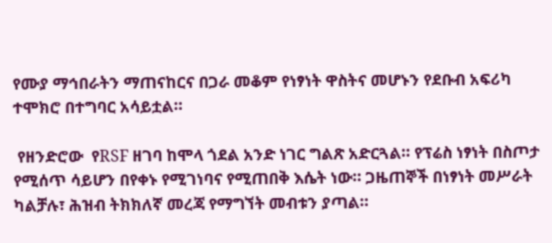የሙያ ማኅበራትን ማጠናከርና በጋራ መቆም የነፃነት ዋስትና መሆኑን የደቡብ አፍሪካ ተሞክሮ በተግባር አሳይቷል።

 የዘንድሮው  የRSF ዘገባ ከሞላ ጎደል አንድ ነገር ግልጽ አድርጓል። የፕሬስ ነፃነት በስጦታ የሚሰጥ ሳይሆን በየቀኑ የሚገነባና የሚጠበቅ እሴት ነው። ጋዜጠኞች በነፃነት መሥራት ካልቻሉ፣ ሕዝብ ትክክለኛ መረጃ የማግኘት መብቱን ያጣል።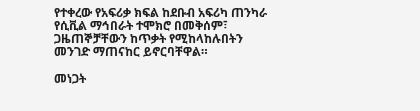የተቀረው የአፍሪቃ ክፍል ከደቡብ አፍሪካ ጠንካራ የሲቪል ማኅበራት ተሞክሮ በመቅሰም፣ ጋዜጠኞቻቸውን ከጥቃት የሚከላከሉበትን መንገድ ማጠናከር ይኖርባቸዋል።

መነጋት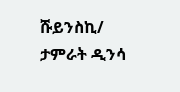ሹይንስኪ/ ታምራት ዲንሳ